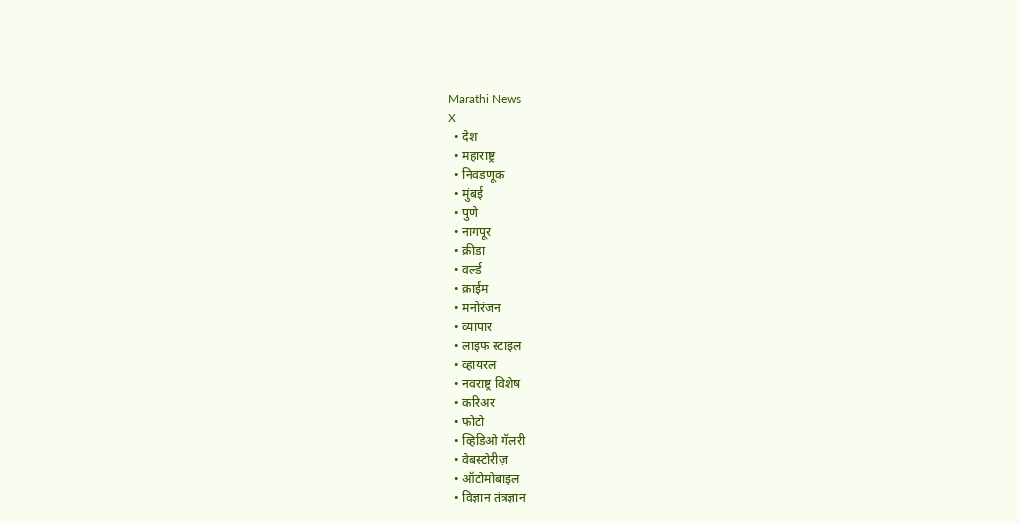Marathi News
X
  • देश
  • महाराष्ट्र
  • निवडणूक
  • मुंबई
  • पुणे
  • नागपूर
  • क्रीडा
  • वर्ल्ड
  • क्राईम
  • मनोरंजन
  • व्यापार
  • लाइफ स्टाइल
  • व्हायरल
  • नवराष्ट्र विशेष
  • करिअर
  • फोटो
  • व्हिडिओ गॅलरी
  • वेबस्टोरीज़
  • ऑटोमोबाइल
  • विज्ञान तंत्रज्ञान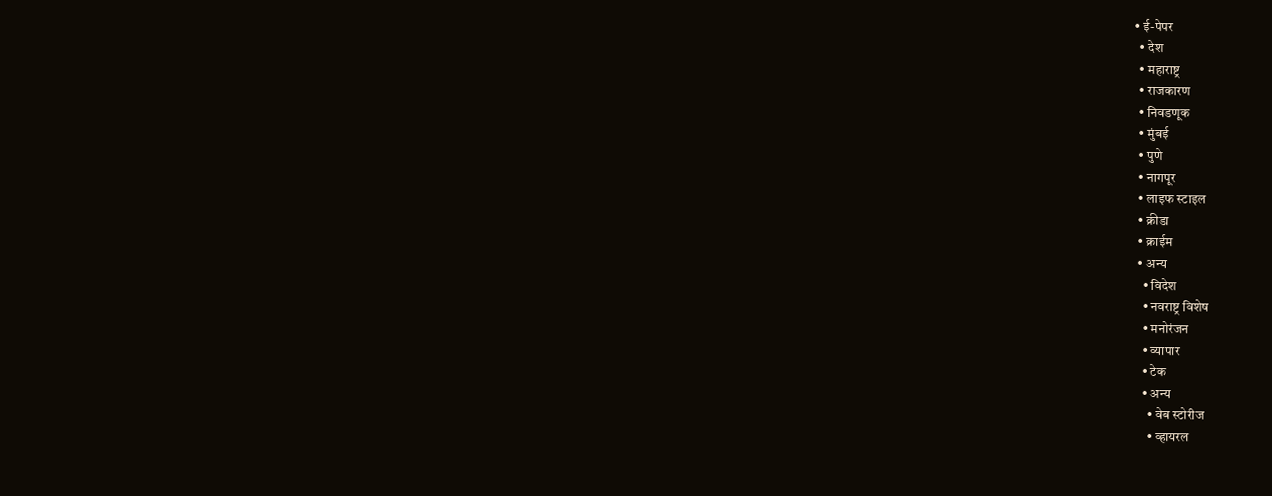• ई-पेपर
  • देश
  • महाराष्ट्र
  • राजकारण
  • निवडणूक
  • मुंबई
  • पुणे
  • नागपूर
  • लाइफ स्टाइल
  • क्रीडा
  • क्राईम
  • अन्य
    • विदेश
    • नवराष्ट्र विशेष
    • मनोरंजन
    • व्यापार
    • टेक
    • अन्य
      • वेब स्टोरीज
      • व्हायरल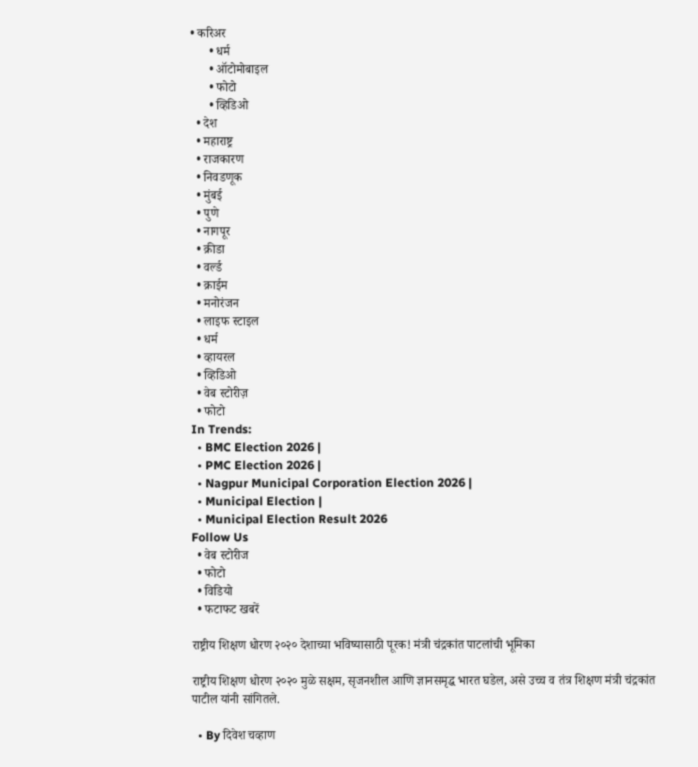• करिअर
      • धर्म
      • ऑटोमोबाइल
      • फोटो
      • व्हिडिओ
  • देश
  • महाराष्ट्र
  • राजकारण
  • निवडणूक
  • मुंबई
  • पुणे
  • नागपूर
  • क्रीडा
  • वर्ल्ड
  • क्राईम
  • मनोरंजन
  • लाइफ स्टाइल
  • धर्म
  • व्हायरल
  • व्हिडिओ
  • वेब स्टोरीज़
  • फोटो
In Trends:
  • BMC Election 2026 |
  • PMC Election 2026 |
  • Nagpur Municipal Corporation Election 2026 |
  • Municipal Election |
  • Municipal Election Result 2026
Follow Us
  • वेब स्टोरीज
  • फोटो
  • विडियो
  • फटाफट खबरें

राष्ट्रीय शिक्षण धोरण २०२० देशाच्या भविष्यासाठी पूरक! मंत्री चंद्रकांत पाटलांची भूमिका

राष्ट्रीय शिक्षण धोरण २०२० मुळे सक्षम, सृजनशील आणि ज्ञानसमृद्ध भारत घडेल, असे उच्च व तंत्र शिक्षण मंत्री चंद्रकांत पाटील यांनी सांगितले.

  • By दिवेश चव्हाण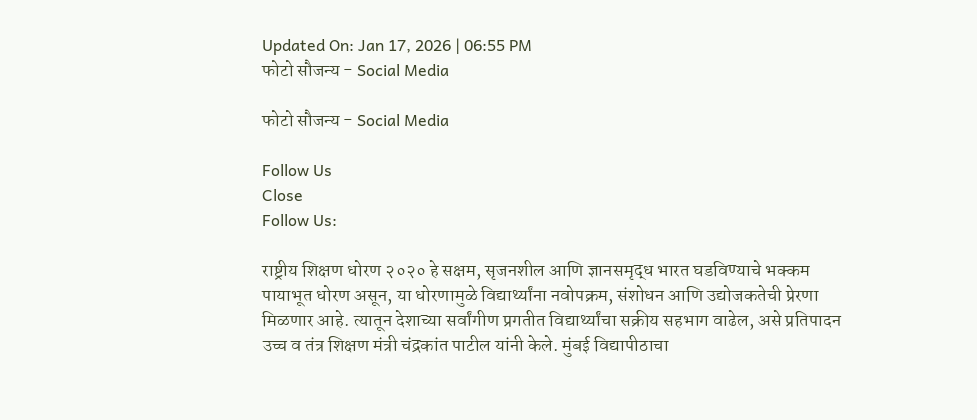Updated On: Jan 17, 2026 | 06:55 PM
फोटो सौजन्य - Social Media

फोटो सौजन्य - Social Media

Follow Us
Close
Follow Us:

राष्ट्रीय शिक्षण धोरण २०२० हे सक्षम, सृजनशील आणि ज्ञानसमृद्ध भारत घडविण्याचे भक्कम पायाभूत धोरण असून, या धोरणामुळे विद्यार्थ्यांना नवोपक्रम, संशोधन आणि उद्योजकतेची प्रेरणा मिळणार आहे. त्यातून देशाच्या सर्वांगीण प्रगतीत विद्यार्थ्यांचा सक्रीय सहभाग वाढेल, असे प्रतिपादन उच्च व तंत्र शिक्षण मंत्री चंद्रकांत पाटील यांनी केले. मुंबई विद्यापीठाचा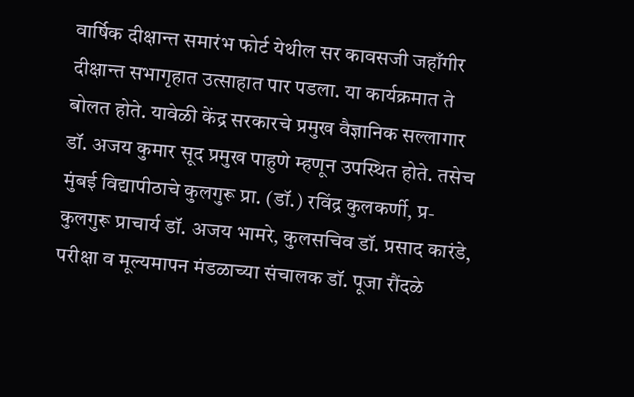वार्षिक दीक्षान्त समारंभ फोर्ट येथील सर कावसजी जहाँगीर दीक्षान्त सभागृहात उत्साहात पार पडला. या कार्यक्रमात ते बोलत होते. यावेळी केंद्र सरकारचे प्रमुख वैज्ञानिक सल्लागार डॉ. अजय कुमार सूद प्रमुख पाहुणे म्हणून उपस्थित होते. तसेच मुंबई विद्यापीठाचे कुलगुरू प्रा. (डॉ.) रविंद्र कुलकर्णी, प्र-कुलगुरू प्राचार्य डॉ. अजय भामरे, कुलसचिव डॉ. प्रसाद कारंडे, परीक्षा व मूल्यमापन मंडळाच्या संचालक डॉ. पूजा रौंदळे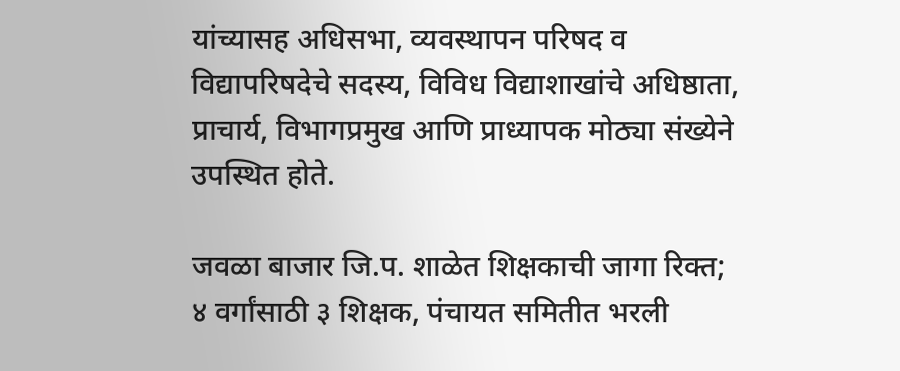यांच्यासह अधिसभा, व्यवस्थापन परिषद व विद्यापरिषदेचे सदस्य, विविध विद्याशाखांचे अधिष्ठाता, प्राचार्य, विभागप्रमुख आणि प्राध्यापक मोठ्या संख्येने उपस्थित होते.

जवळा बाजार जि.प. शाळेत शिक्षकाची जागा रिक्त; ४ वर्गांसाठी ३ शिक्षक, पंचायत समितीत भरली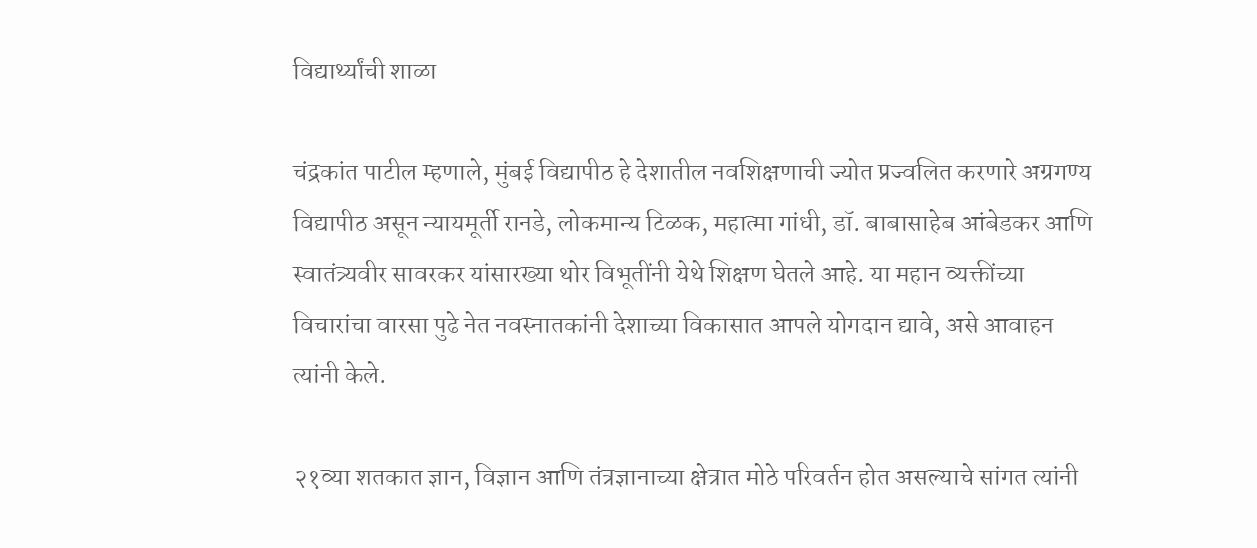विद्यार्थ्यांची शाळा

चंद्रकांत पाटील म्हणाले, मुंबई विद्यापीठ हे देशातील नवशिक्षणाची ज्योत प्रज्वलित करणारे अग्रगण्य विद्यापीठ असून न्यायमूर्ती रानडे, लोकमान्य टिळक, महात्मा गांधी, डॉ. बाबासाहेब आंबेडकर आणि स्वातंत्र्यवीर सावरकर यांसारख्या थोर विभूतींनी येथे शिक्षण घेतले आहे. या महान व्यक्तींच्या विचारांचा वारसा पुढे नेत नवस्नातकांनी देशाच्या विकासात आपले योगदान द्यावे, असे आवाहन त्यांनी केले.

२१व्या शतकात ज्ञान, विज्ञान आणि तंत्रज्ञानाच्या क्षेत्रात मोठे परिवर्तन होत असल्याचे सांगत त्यांनी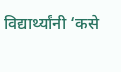विद्यार्थ्यांनी ‘कसे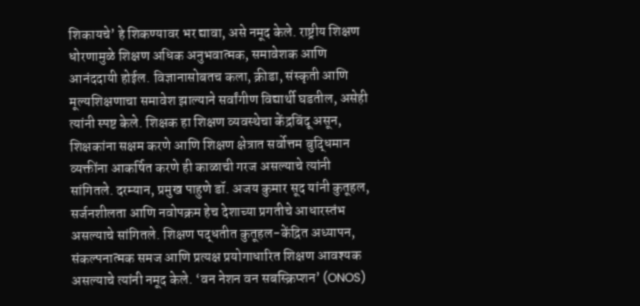शिकायचे’ हे शिकण्यावर भर द्यावा, असे नमूद केले. राष्ट्रीय शिक्षण धोरणामुळे शिक्षण अधिक अनुभवात्मक, समावेशक आणि आनंददायी होईल. विज्ञानासोबतच कला, क्रीडा, संस्कृती आणि मूल्यशिक्षणाचा समावेश झाल्याने सर्वांगीण विद्यार्थी घडतील, असेही त्यांनी स्पष्ट केले. शिक्षक हा शिक्षण व्यवस्थेचा केंद्रबिंदू असून, शिक्षकांना सक्षम करणे आणि शिक्षण क्षेत्रात सर्वोत्तम बुद्धिमान व्यक्तींना आकर्षित करणे ही काळाची गरज असल्याचे त्यांनी सांगितले. दरम्यान, प्रमुख पाहुणे डॉ. अजय कुमार सूद यांनी कुतूहल, सर्जनशीलता आणि नवोपक्रम हेच देशाच्या प्रगतीचे आधारस्तंभ असल्याचे सांगितले. शिक्षण पद्धतीत कुतूहल-केंद्रित अध्यापन, संकल्पनात्मक समज आणि प्रत्यक्ष प्रयोगाधारित शिक्षण आवश्यक असल्याचे त्यांनी नमूद केले. ‘वन नेशन वन सबस्क्रिप्शन’ (ONOS)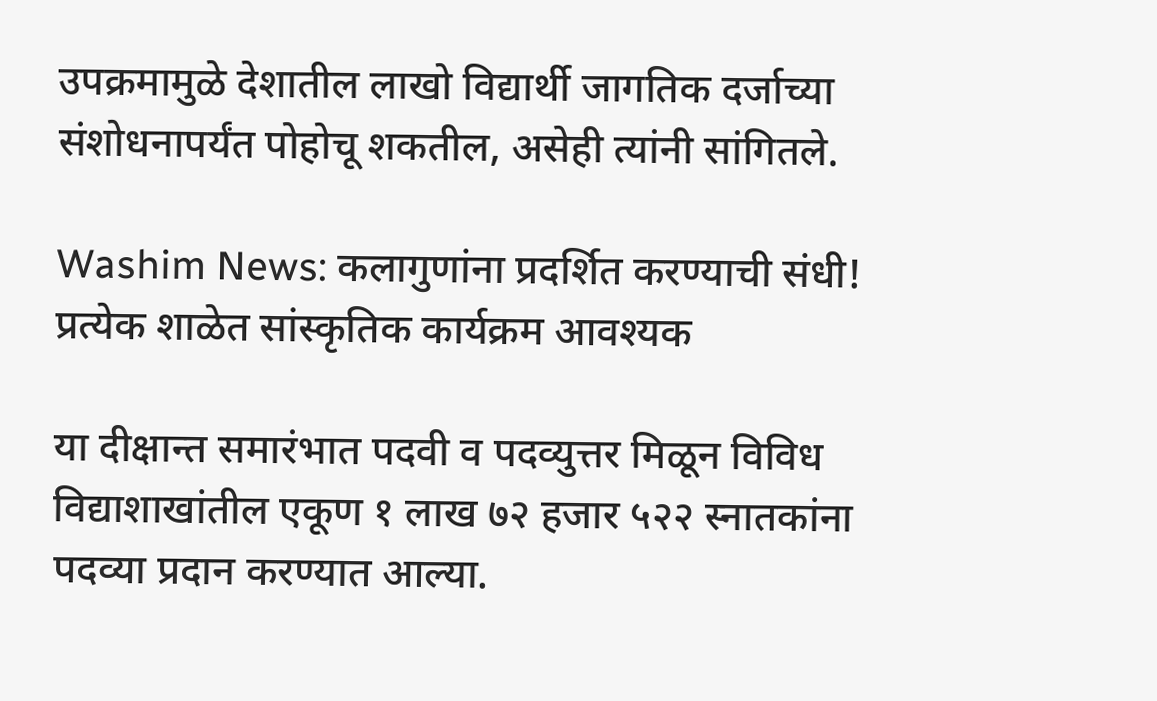उपक्रमामुळे देशातील लाखो विद्यार्थी जागतिक दर्जाच्या संशोधनापर्यंत पोहोचू शकतील, असेही त्यांनी सांगितले.

Washim News: कलागुणांना प्रदर्शित करण्याची संधी! प्रत्येक शाळेत सांस्कृतिक कार्यक्रम आवश्यक

या दीक्षान्त समारंभात पदवी व पदव्युत्तर मिळून विविध विद्याशाखांतील एकूण १ लाख ७२ हजार ५२२ स्नातकांना पदव्या प्रदान करण्यात आल्या.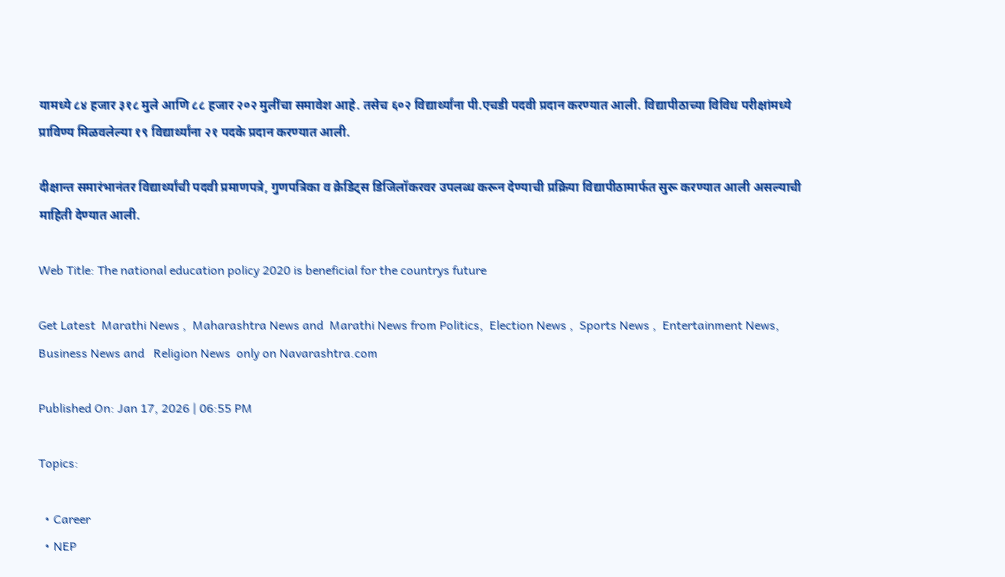यामध्ये ८४ हजार ३१८ मुले आणि ८८ हजार २०२ मुलींचा समावेश आहे. तसेच ६०२ विद्यार्थ्यांना पी.एचडी पदवी प्रदान करण्यात आली. विद्यापीठाच्या विविध परीक्षांमध्ये प्राविण्य मिळवलेल्या १९ विद्यार्थ्यांना २१ पदके प्रदान करण्यात आली.

दीक्षान्त समारंभानंतर विद्यार्थ्यांची पदवी प्रमाणपत्रे, गुणपत्रिका व क्रेडिट्स डिजिलॉकरवर उपलब्ध करून देण्याची प्रक्रिया विद्यापीठामार्फत सुरू करण्यात आली असल्याची माहिती देण्यात आली.

Web Title: The national education policy 2020 is beneficial for the countrys future

Get Latest  Marathi News ,  Maharashtra News and  Marathi News from Politics,  Election News ,  Sports News ,  Entertainment News,  Business News and   Religion News  only on Navarashtra.com

Published On: Jan 17, 2026 | 06:55 PM

Topics:

  • Career
  • NEP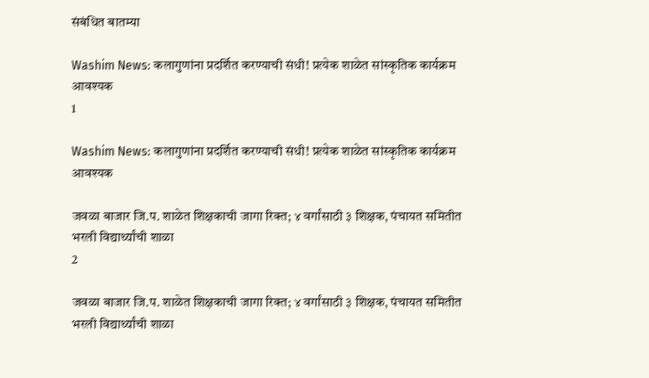संबंधित बातम्या

Washim News: कलागुणांना प्रदर्शित करण्याची संधी! प्रत्येक शाळेत सांस्कृतिक कार्यक्रम आवश्यक
1

Washim News: कलागुणांना प्रदर्शित करण्याची संधी! प्रत्येक शाळेत सांस्कृतिक कार्यक्रम आवश्यक

जवळा बाजार जि.प. शाळेत शिक्षकाची जागा रिक्त; ४ वर्गांसाठी ३ शिक्षक, पंचायत समितीत भरली विद्यार्थ्यांची शाळा
2

जवळा बाजार जि.प. शाळेत शिक्षकाची जागा रिक्त; ४ वर्गांसाठी ३ शिक्षक, पंचायत समितीत भरली विद्यार्थ्यांची शाळा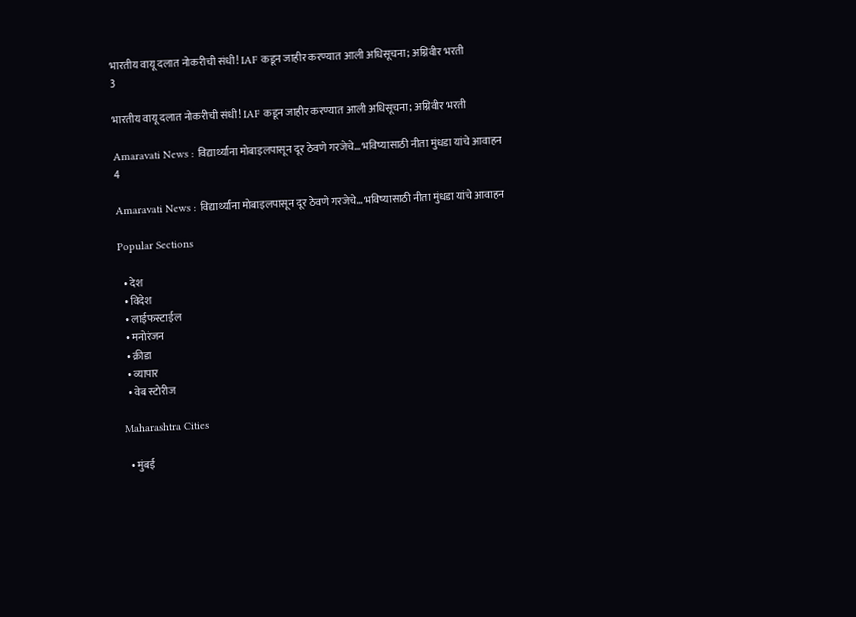भारतीय वायू दलात नोकरीची संधी! IAF कडून जाहीर करण्यात आली अधिसूचना; अग्निवीर भरती
3

भारतीय वायू दलात नोकरीची संधी! IAF कडून जाहीर करण्यात आली अधिसूचना; अग्निवीर भरती

Amaravati News : विद्यार्थ्यांना मोबाइलपासून दूर ठेवणे गरजेचे… भविष्यासाठी नीता मुंधडा यांचे आवाहन
4

Amaravati News : विद्यार्थ्यांना मोबाइलपासून दूर ठेवणे गरजेचे… भविष्यासाठी नीता मुंधडा यांचे आवाहन

Popular Sections

  • देश
  • विदेश
  • लाईफस्टाईल
  • मनोरंजन
  • क्रीडा
  • व्यापार
  • वेब स्टोरीज

Maharashtra Cities

  • मुंबई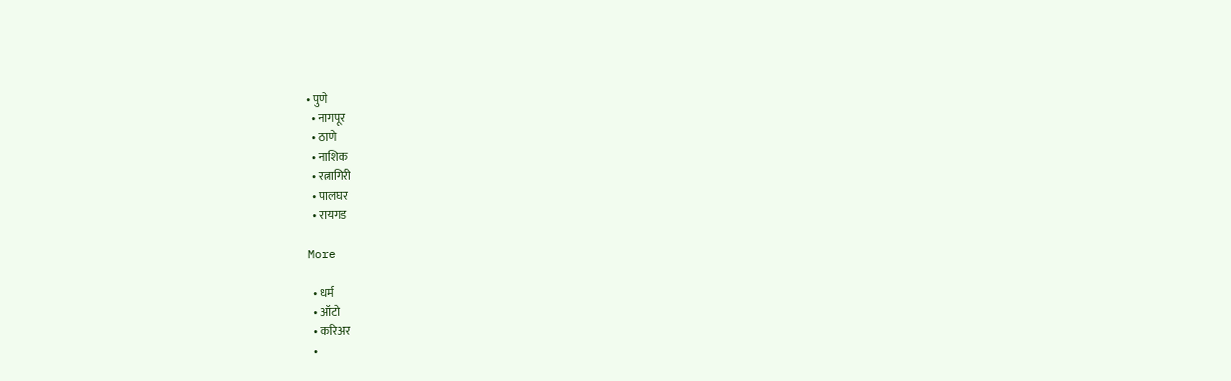• पुणे
  • नागपूर
  • ठाणे
  • नाशिक
  • रत्नागिरी
  • पालघर
  • रायगड

More

  • धर्म
  • ऑटो
  • करिअर
  •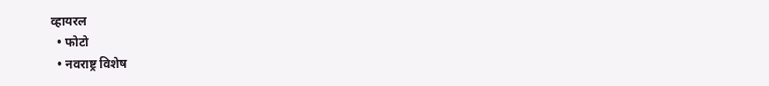व्हायरल
  • फोटो
  • नवराष्ट्र विशेष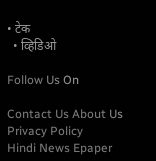• टेक
  • व्हिडिओ

Follow Us On

Contact Us About Us Privacy Policy
Hindi News Epaper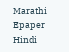Marathi Epaper Hindi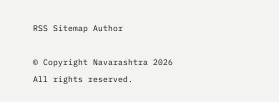RSS Sitemap Author

© Copyright Navarashtra 2026 All rights reserved.